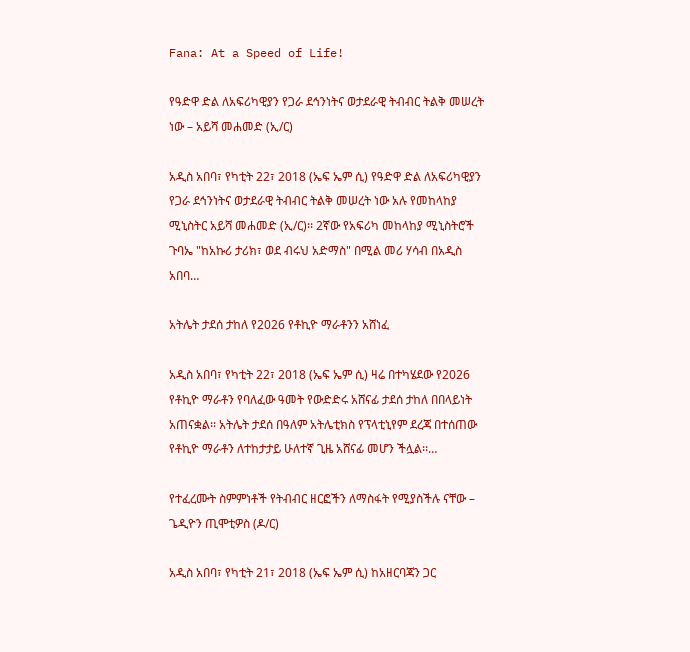Fana: At a Speed of Life!

የዓድዋ ድል ለአፍሪካዊያን የጋራ ደኅንነትና ወታደራዊ ትብብር ትልቅ መሠረት ነው – አይሻ መሐመድ (ኢ/ር)

አዲስ አበባ፣ የካቲት 22፣ 2018 (ኤፍ ኤም ሲ) የዓድዋ ድል ለአፍሪካዊያን የጋራ ደኅንነትና ወታደራዊ ትብብር ትልቅ መሠረት ነው አሉ የመከላከያ ሚኒስትር አይሻ መሐመድ (ኢ/ር)፡፡ 2ኛው የአፍሪካ መከላከያ ሚኒስትሮች ጉባኤ "ከአኩሪ ታሪክ፣ ወደ ብሩህ አድማስ" በሚል መሪ ሃሳብ በአዲስ አበባ…

አትሌት ታደሰ ታከለ የ2026 የቶኪዮ ማራቶንን አሸነፈ

አዲስ አበባ፣ የካቲት 22፣ 2018 (ኤፍ ኤም ሲ) ዛሬ በተካሄደው የ2026 የቶኪዮ ማራቶን የባለፈው ዓመት የውድድሩ አሸናፊ ታደሰ ታከለ በበላይነት አጠናቋል፡፡ አትሌት ታደሰ በዓለም አትሌቲክስ የፕላቲኒየም ደረጃ በተሰጠው የቶኪዮ ማራቶን ለተከታታይ ሁለተኛ ጊዜ አሸናፊ መሆን ችሏል፡፡…

የተፈረሙት ስምምነቶች የትብብር ዘርፎችን ለማስፋት የሚያስችሉ ናቸው – ጌዲዮን ጢሞቲዎስ (ዶ/ር)

አዲስ አበባ፣ የካቲት 21፣ 2018 (ኤፍ ኤም ሲ) ከአዘርባጃን ጋር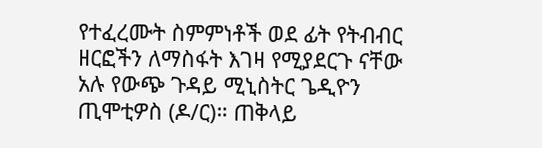የተፈረሙት ስምምነቶች ወደ ፊት የትብብር ዘርፎችን ለማስፋት እገዛ የሚያደርጉ ናቸው አሉ የውጭ ጉዳይ ሚኒስትር ጌዲዮን ጢሞቲዎስ (ዶ/ር)። ጠቅላይ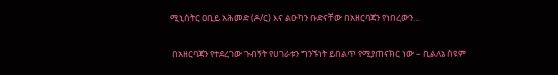ሚኒስትር ዐቢይ አሕመድ (ዶ/ር) እና ልዑካን ቡድናቸው በአዘርባጃን የነበረውን…

 በአዘርባጃን የተደረገው ጉብኝት የሀገራቱን ግንኙነት ይበልጥ የሚያጠናክር ነው – ቢልለኔ ስዩም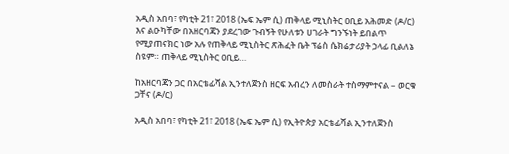አዲስ አበባ፣ የካቲት 21፣ 2018 (ኤፍ ኤም ሲ) ጠቅላይ ሚኒስትር ዐቢይ አሕመድ (ዶ/ር) እና ልዑካቸው በአዘርባጃን ያደረገው ጉብኝት የሁለቱን ሀገራት ግንኙነት ይበልጥ የሚያጠናክር ነው አሉ የጠቅላይ ሚኒስትር ጽሕፈት ቤት ፕሬስ ሴክሬታሪያት ኃላፊ ቢልለኔ ስዩም። ጠቅላይ ሚኒስትር ዐቢይ…

ከአዘርባጃን ጋር በአርቴፊሻል ኢንተለጀንስ ዘርፍ አብረን ለመስራት ተስማምተናል – ወርቁ ጋቸና (ዶ/ር)

አዲስ አበባ፣ የካቲት 21፣ 2018 (ኤፍ ኤም ሲ) የኢትዮጵያ አርቴፊሻል ኢንተለጀንስ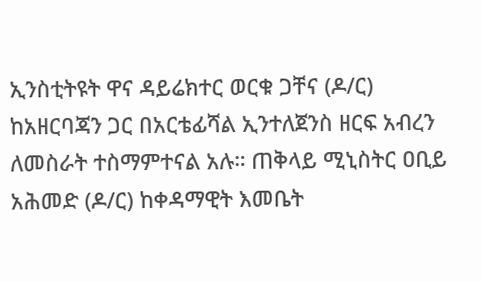ኢንስቲትዩት ዋና ዳይሬክተር ወርቁ ጋቸና (ዶ/ር) ከአዘርባጃን ጋር በአርቴፊሻል ኢንተለጀንስ ዘርፍ አብረን ለመስራት ተስማምተናል አሉ። ጠቅላይ ሚኒስትር ዐቢይ አሕመድ (ዶ/ር) ከቀዳማዊት እመቤት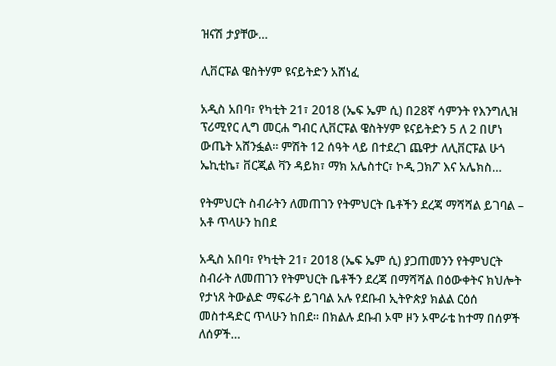ዝናሽ ታያቸው…

ሊቨርፑል ዌስትሃም ዩናይትድን አሸነፈ

አዲስ አበባ፣ የካቲት 21፣ 2018 (ኤፍ ኤም ሲ) በ28ኛ ሳምንት የእንግሊዝ ፕሪሚየር ሊግ መርሐ ግብር ሊቨርፑል ዌስትሃም ዩናይትድን 5 ለ 2 በሆነ ውጤት አሸንፏል፡፡ ምሽት 12 ሰዓት ላይ በተደረገ ጨዋታ ለሊቨርፑል ሁጎ ኤኪቲኬ፣ ቨርጂል ቫን ዳይክ፣ ማክ አሌስተር፣ ኮዲ ጋክፖ እና አሌክስ…

የትምህርት ስብራትን ለመጠገን የትምህርት ቤቶችን ደረጃ ማሻሻል ይገባል – አቶ ጥላሁን ከበደ

አዲስ አበባ፣ የካቲት 21፣ 2018 (ኤፍ ኤም ሲ) ያጋጠመንን የትምህርት ስብራት ለመጠገን የትምህርት ቤቶችን ደረጃ በማሻሻል በዕውቀትና ክህሎት የታነጸ ትውልድ ማፍራት ይገባል አሉ የደቡብ ኢትዮጵያ ክልል ርዕሰ መስተዳድር ጥላሁን ከበደ። በክልሉ ደቡብ ኦሞ ዞን ኦሞራቴ ከተማ በሰዎች ለሰዎች…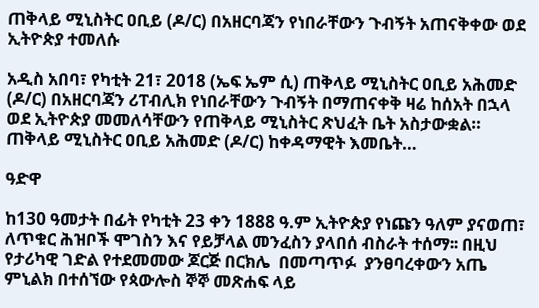ጠቅላይ ሚኒስትር ዐቢይ (ዶ/ር) በአዘርባጃን የነበራቸውን ጉብኝት አጠናቅቀው ወደ ኢትዮጵያ ተመለሱ

አዲስ አበባ፣ የካቲት 21፣ 2018 (ኤፍ ኤም ሲ) ጠቅላይ ሚኒስትር ዐቢይ አሕመድ (ዶ/ር) በአዘርባጃን ሪፐብሊክ የነበራቸውን ጉብኝት በማጠናቀቅ ዛሬ ከሰአት በኋላ ወደ ኢትዮጵያ መመለሳቸውን የጠቅላይ ሚኒስትር ጽህፈት ቤት አስታውቋል። ጠቅላይ ሚኒስትር ዐቢይ አሕመድ (ዶ/ር) ከቀዳማዊት እመቤት…

ዓድዋ

ከ130 ዓመታት በፊት የካቲት 23 ቀን 1888 ዓ.ም ኢትዮጵያ የነጩን ዓለም ያናወጠ፣ ለጥቁር ሕዝቦች ሞገስን እና የይቻላል መንፈስን ያላበሰ ብስራት ተሰማ፡፡ በዚህ የታሪካዊ ገድል የተደመመው ጆርጅ በርክሌ  በመጣጥፉ  ያንፀባረቀውን አጤ ምኒልክ በተሰኘው የጳውሎስ ኞኞ መጽሐፍ ላይ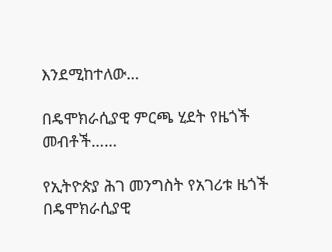እንደሚከተለው…

በዴሞክራሲያዊ ምርጫ ሂደት የዜጎች መብቶች……

የኢትዮጵያ ሕገ መንግስት የአገሪቱ ዜጎች በዴሞክራሲያዊ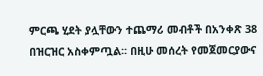ምርጫ ሂደት ያሏቸውን ተጨማሪ መብቶች በአንቀጽ 38 በዝርዝር አስቀምጧል፡፡ በዚሁ መሰረት የመጀመርያውና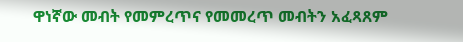ዋነኛው መብት የመምረጥና የመመረጥ መብትን አፈጻጸም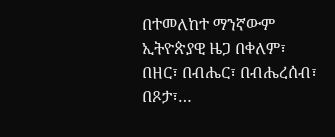በተመለከተ ማንኛውም ኢትዮጵያዊ ዜጋ በቀለም፣ በዘር፣ በብሔር፣ በብሔረሰብ፣ በጾታ፣…